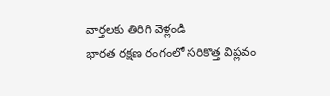వార్తలకు తిరిగి వెళ్లండి
భారత రక్షణ రంగంలో సరికొత్త విప్లవం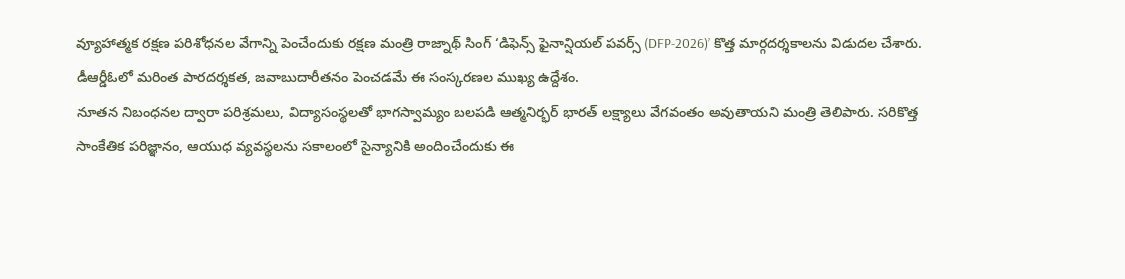వ్యూహాత్మక రక్షణ పరిశోధనల వేగాన్ని పెంచేందుకు రక్షణ మంత్రి రాజ్నాథ్ సింగ్ ‘డిఫెన్స్ ఫైనాన్షియల్ పవర్స్ (DFP-2026)’ కొత్త మార్గదర్శకాలను విడుదల చేశారు. డీఆర్డీఓలో మరింత పారదర్శకత, జవాబుదారీతనం పెంచడమే ఈ సంస్కరణల ముఖ్య ఉద్దేశం.
నూతన నిబంధనల ద్వారా పరిశ్రమలు, విద్యాసంస్థలతో భాగస్వామ్యం బలపడి ఆత్మనిర్భర్ భారత్ లక్ష్యాలు వేగవంతం అవుతాయని మంత్రి తెలిపారు. సరికొత్త సాంకేతిక పరిజ్ఞానం, ఆయుధ వ్యవస్థలను సకాలంలో సైన్యానికి అందించేందుకు ఈ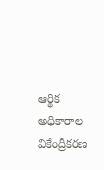ఆర్థిక అధికారాల వికేంద్రీకరణ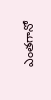ఎంతగానో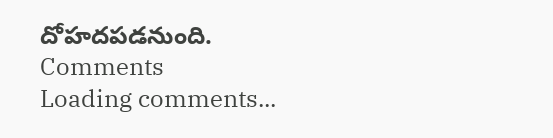దోహదపడనుంది.
Comments
Loading comments...